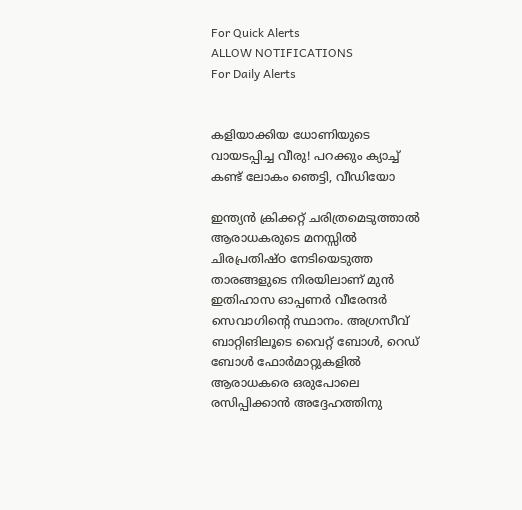For Quick Alerts
ALLOW NOTIFICATIONS
For Daily Alerts


കളിയാക്കിയ ധോണിയുടെ വായടപ്പിച്ച വീരു! പറക്കും ക്യാച്ച് കണ്ട് ലോകം ഞെട്ടി, വീഡിയോ

ഇന്ത്യന്‍ ക്രിക്കറ്റ് ചരിത്രമെടുത്താല്‍ ആരാധകരുടെ മനസ്സില്‍ ചിരപ്രതിഷ്ഠ നേടിയെടുത്ത താരങ്ങളുടെ നിരയിലാണ് മുന്‍ ഇതിഹാസ ഓപ്പണര്‍ വീരേന്ദര്‍ സെവാഗിന്റെ സ്ഥാനം. അഗ്രസീവ് ബാറ്റിങിലൂടെ വൈറ്റ് ബോള്‍, റെഡ് ബോള്‍ ഫോര്‍മാറ്റുകളില്‍ ആരാധകരെ ഒരുപോലെ രസിപ്പിക്കാന്‍ അദ്ദേഹത്തിനു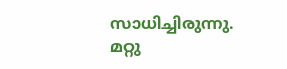സാധിച്ചിരുന്നു. മറ്റു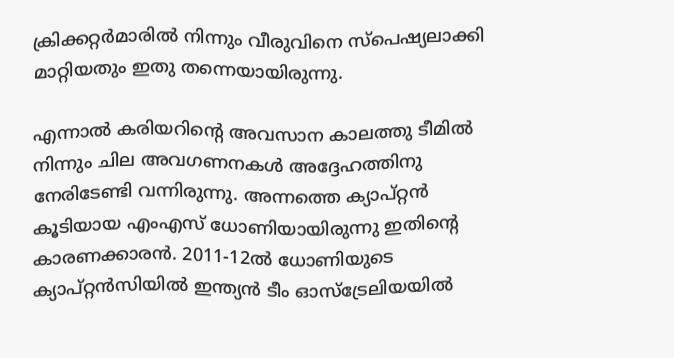ക്രിക്കറ്റര്‍മാരില്‍ നിന്നും വീരുവിനെ സ്‌പെഷ്യലാക്കി മാറ്റിയതും ഇതു തന്നെയായിരുന്നു.

എന്നാല്‍ കരിയറിന്റെ അവസാന കാലത്തു ടീമില്‍ നിന്നും ചില അവഗണനകള്‍ അദ്ദേഹത്തിനു നേരിടേണ്ടി വന്നിരുന്നു. അന്നത്തെ ക്യാപ്റ്റന്‍ കൂടിയായ എംഎസ് ധോണിയായിരുന്നു ഇതിന്റെ കാരണക്കാരന്‍. 2011-12ല്‍ ധോണിയുടെ ക്യാപ്റ്റന്‍സിയില്‍ ഇന്ത്യന്‍ ടീം ഓസ്‌ട്രേലിയയില്‍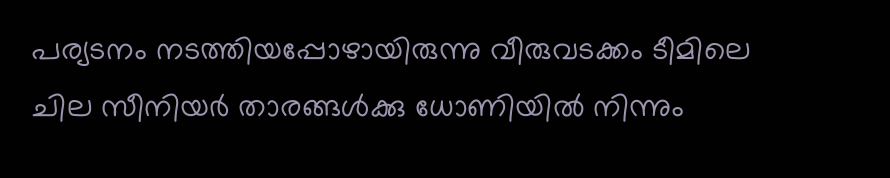പര്യടനം നടത്തിയപ്പോഴായിരുന്നു വീരുവടക്കം ടീമിലെ ചില സീനിയര്‍ താരങ്ങള്‍ക്കു ധോണിയില്‍ നിന്നും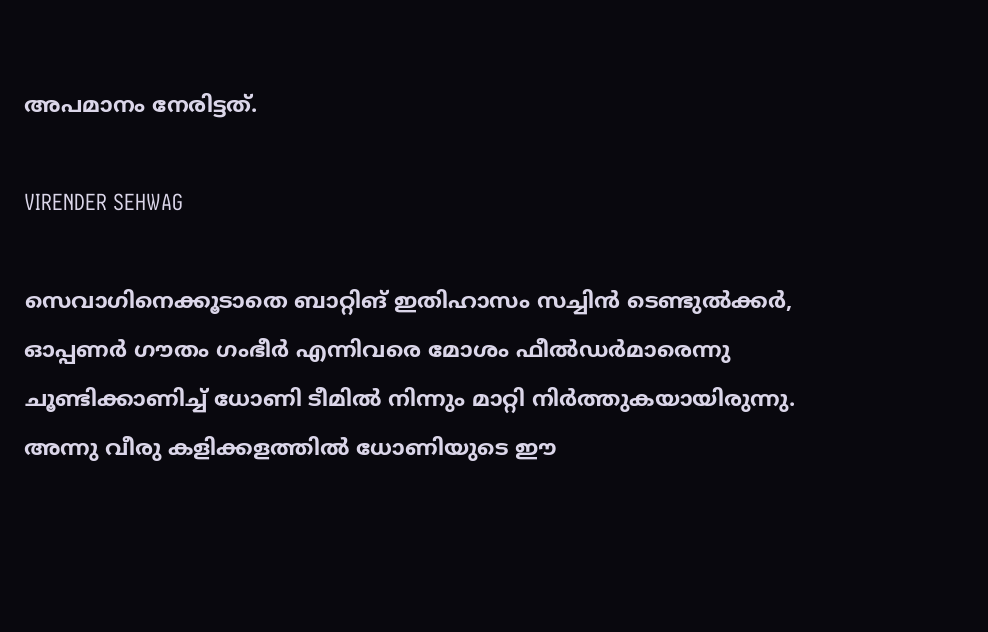അപമാനം നേരിട്ടത്.

VIRENDER SEHWAG

സെവാഗിനെക്കൂടാതെ ബാറ്റിങ് ഇതിഹാസം സച്ചിന്‍ ടെണ്ടുല്‍ക്കര്‍, ഓപ്പണര്‍ ഗൗതം ഗംഭീര്‍ എന്നിവരെ മോശം ഫീല്‍ഡര്‍മാരെന്നു ചൂണ്ടിക്കാണിച്ച് ധോണി ടീമില്‍ നിന്നും മാറ്റി നിര്‍ത്തുകയായിരുന്നു. അന്നു വീരു കളിക്കളത്തില്‍ ധോണിയുടെ ഈ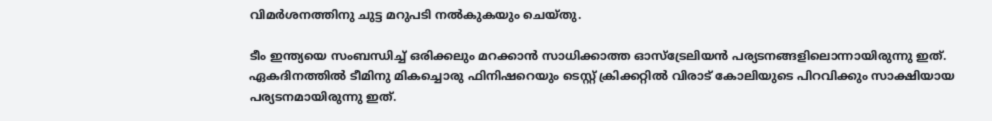വിമര്‍ശനത്തിനു ചുട്ട മറുപടി നല്‍കുകയും ചെയ്തു.

ടീം ഇന്ത്യയെ സംബന്ധിച്ച് ഒരിക്കലും മറക്കാന്‍ സാധിക്കാത്ത ഓസ്‌ട്രേലിയന്‍ പര്യടനങ്ങളിലൊന്നായിരുന്നു ഇത്. ഏകദിനത്തില്‍ ടീമിനു മികച്ചൊരു ഫിനിഷറെയും ടെസ്റ്റ് ക്രിക്കറ്റില്‍ വിരാട് കോലിയുടെ പിറവിക്കും സാക്ഷിയായ പര്യടനമായിരുന്നു ഇത്.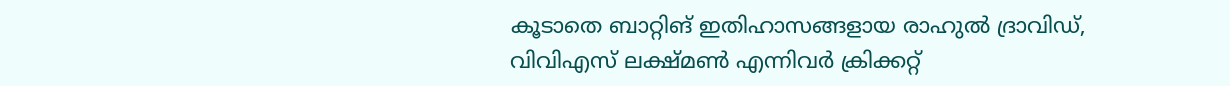കൂടാതെ ബാറ്റിങ് ഇതിഹാസങ്ങളായ രാഹുല്‍ ദ്രാവിഡ്, വിവിഎസ് ലക്ഷ്മണ്‍ എന്നിവര്‍ ക്രിക്കറ്റ്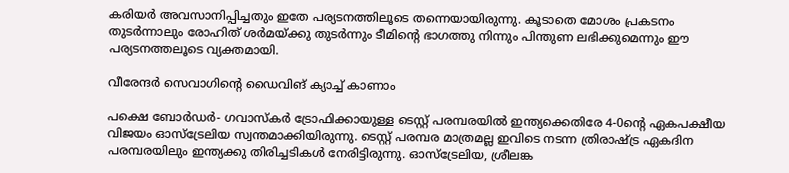കരിയര്‍ അവസാനിപ്പിച്ചതും ഇതേ പര്യടനത്തിലൂടെ തന്നെയായിരുന്നു. കൂടാതെ മോശം പ്രകടനം തുടര്‍ന്നാലും രോഹിത് ശര്‍മയ്ക്കു തുടര്‍ന്നും ടീമിന്റെ ഭാഗത്തു നിന്നും പിന്തുണ ലഭിക്കുമെന്നും ഈ പര്യടനത്തലൂടെ വ്യക്തമായി.

വീരേന്ദര്‍ സെവാഗിന്റെ ഡൈവിങ് ക്യാച്ച് കാണാം

പക്ഷെ ബോര്‍ഡര്‍- ഗവാസ്‌കര്‍ ട്രോഫിക്കായുള്ള ടെസ്റ്റ് പരമ്പരയില്‍ ഇന്ത്യക്കെതിരേ 4-0ന്റെ ഏകപക്ഷീയ വിജയം ഓസ്‌ട്രേലിയ സ്വന്തമാക്കിയിരുന്നു. ടെസ്റ്റ് പരമ്പര മാത്രമല്ല ഇവിടെ നടന്ന ത്രിരാഷ്ട്ര ഏകദിന പരമ്പരയിലും ഇന്ത്യക്കു തിരിച്ചടികള്‍ നേരിട്ടിരുന്നു. ഓസ്‌ട്രേലിയ, ശ്രീലങ്ക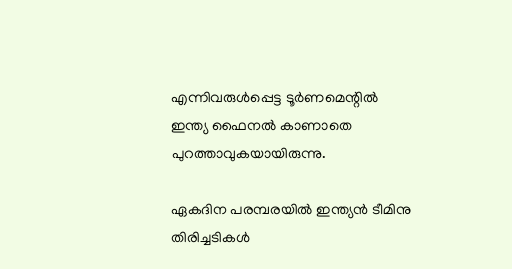എന്നിവരുള്‍പ്പെട്ട ടൂര്‍ണമെന്റില്‍ ഇന്ത്യ ഫൈനല്‍ കാണാതെ പുറത്താവുകയായിരുന്നു.

ഏകദിന പരമ്പരയില്‍ ഇന്ത്യന്‍ ടീമിനു തിരിച്ചടികള്‍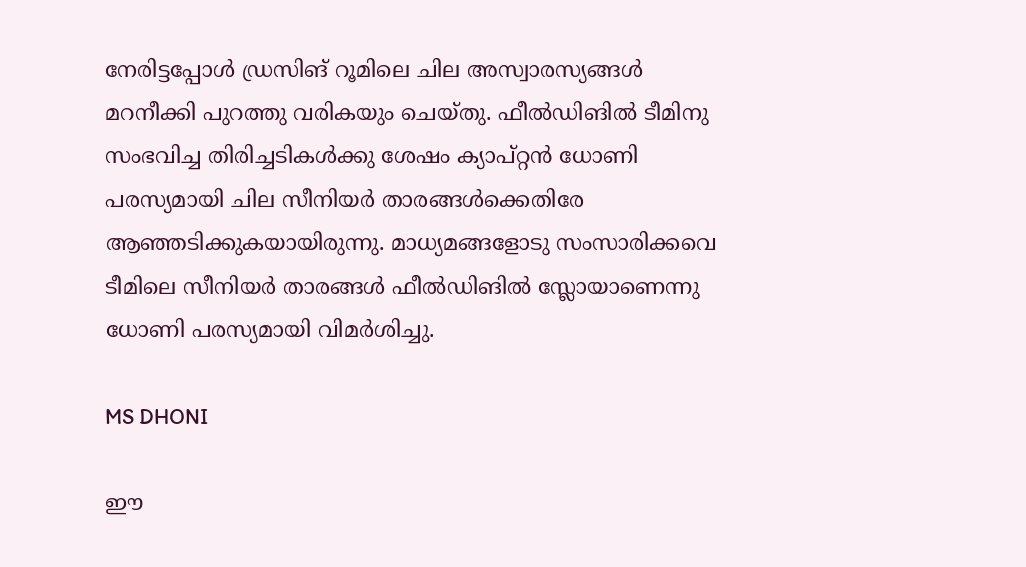നേരിട്ടപ്പോള്‍ ഡ്രസിങ് റൂമിലെ ചില അസ്വാരസ്യങ്ങള്‍ മറനീക്കി പുറത്തു വരികയും ചെയ്തു. ഫീല്‍ഡിങില്‍ ടീമിനു സംഭവിച്ച തിരിച്ചടികള്‍ക്കു ശേഷം ക്യാപ്റ്റന്‍ ധോണി പരസ്യമായി ചില സീനിയര്‍ താരങ്ങള്‍ക്കെതിരേ ആഞ്ഞടിക്കുകയായിരുന്നു. മാധ്യമങ്ങളോടു സംസാരിക്കവെ ടീമിലെ സീനിയര്‍ താരങ്ങള്‍ ഫീല്‍ഡിങില്‍ സ്ലോയാണെന്നു ധോണി പരസ്യമായി വിമര്‍ശിച്ചു.

MS DHONI

ഈ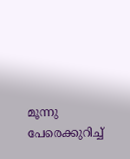മൂന്നു പേരെക്കുറിച്ച്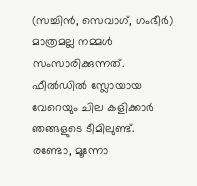(സച്ചിന്‍, സെവാഗ്, ഗംഭീര്‍) മാത്രമല്ല നമ്മള്‍ സംസാരിക്കുന്നത്. ഫീല്‍ഡില്‍ സ്ലോയായ വേറെയും ചില കളിക്കാര്‍ ഞങ്ങളുടെ ടീമിലുണ്ട്. രണ്ടോ, മൂന്നോ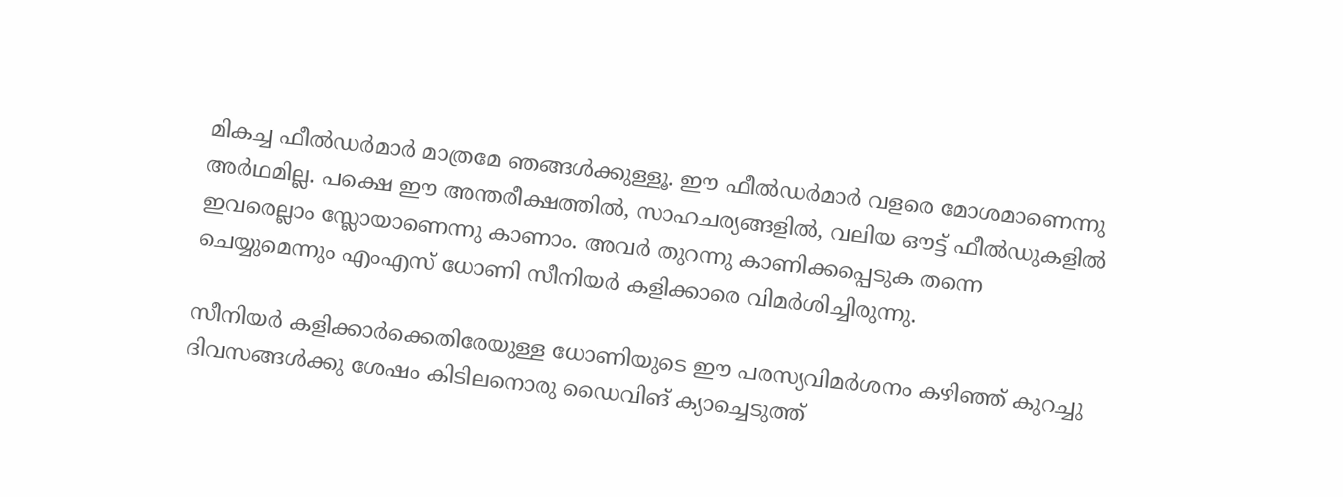മികച്ച ഫീല്‍ഡര്‍മാര്‍ മാത്രമേ ഞങ്ങള്‍ക്കുള്ളൂ. ഈ ഫീല്‍ഡര്‍മാര്‍ വളരെ മോശമാണെന്നു അര്‍ഥമില്ല. പക്ഷെ ഈ അന്തരീക്ഷത്തില്‍, സാഹചര്യങ്ങളില്‍, വലിയ ഔട്ട് ഫീല്‍ഡുകളില്‍ ഇവരെല്ലാം സ്ലോയാണെന്നു കാണാം. അവര്‍ തുറന്നു കാണിക്കപ്പെടുക തന്നെ ചെയ്യുമെന്നും എംഎസ് ധോണി സീനിയര്‍ കളിക്കാരെ വിമര്‍ശിച്ചിരുന്നു.

സീനിയര്‍ കളിക്കാര്‍ക്കെതിരേയുള്ള ധോണിയുടെ ഈ പരസ്യവിമര്‍ശനം കഴിഞ്ഞ് കുറച്ചു ദിവസങ്ങള്‍ക്കു ശേഷം കിടിലനൊരു ഡൈവിങ് ക്യാച്ചെടുത്ത്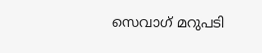സെവാഗ് മറുപടി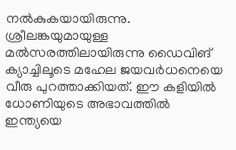നല്‍കുകയായിരുന്നു. ശ്രീലങ്കയുമായുള്ള മല്‍സരത്തിലായിരുന്നു ഡൈവിങ് ക്യാച്ചിലൂടെ മഹേല ജയവര്‍ധനെയെ വീരു പുറത്താക്കിയത്. ഈ കളിയില്‍ ധോണിയുടെ അഭാവത്തില്‍ ഇന്ത്യയെ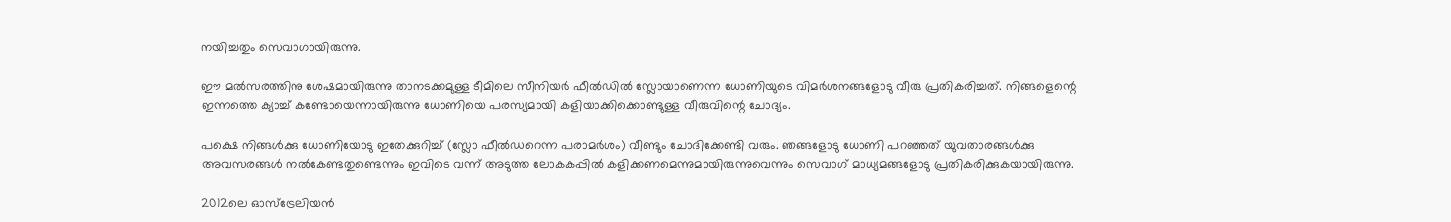നയിച്ചതും സെവാഗായിരുന്നു.

ഈ മല്‍സരത്തിനു ശേഷമായിരുന്നു താനടക്കമുള്ള ടീമിലെ സീനിയര്‍ ഫീല്‍ഡില്‍ സ്ലോയാണെന്ന ധോണിയുടെ വിമര്‍ശനങ്ങളോടു വീരു പ്രതികരിച്ചത്. നിങ്ങളെന്റെ ഇന്നത്തെ ക്യാച്ച് കണ്ടോയെന്നായിരുന്നു ധോണിയെ പരസ്യമായി കളിയാക്കിക്കൊണ്ടുള്ള വീരുവിന്റെ ചോദ്യം.

പക്ഷെ നിങ്ങള്‍ക്കു ധോണിയോടു ഇതേക്കുറിച്ച് (സ്ലോ ഫീല്‍ഡറെന്ന പരാമര്‍ശം) വീണ്ടും ചോദിക്കേണ്ടി വരും. ഞങ്ങളോടു ധോണി പറഞ്ഞത് യുവതാരങ്ങള്‍ക്കു അവസരങ്ങള്‍ നല്‍കേണ്ടതുണ്ടെന്നും ഇവിടെ വന്ന് അടുത്ത ലോകകപ്പില്‍ കളിക്കണമെന്നുമായിരുന്നുവെന്നും സെവാഗ് മാധ്യമങ്ങളോടു പ്രതികരിക്കുകയായിരുന്നു.

2012ലെ ഓസ്‌ട്രേലിയന്‍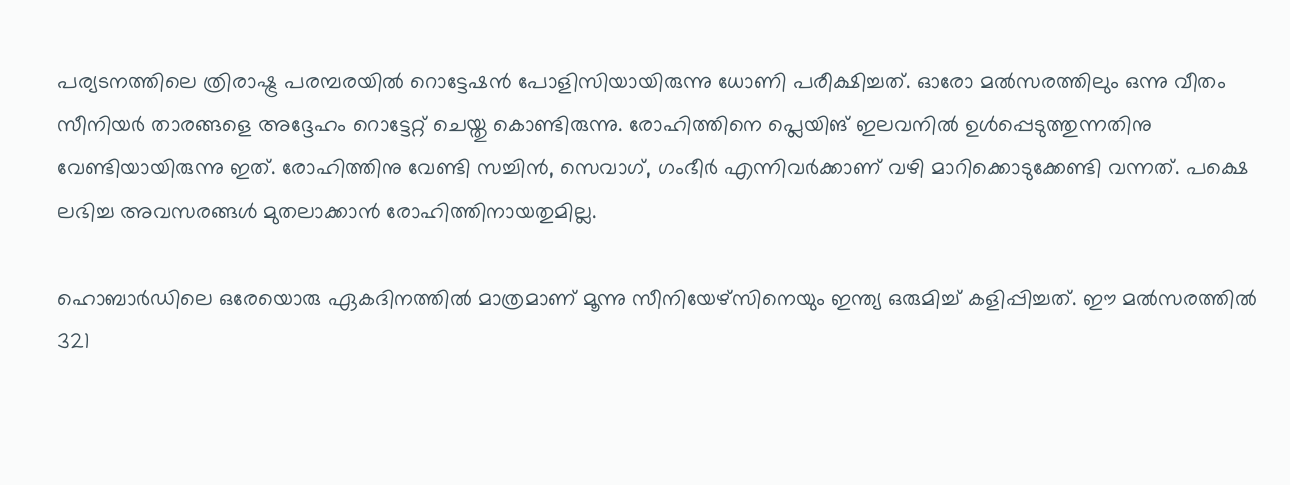പര്യടനത്തിലെ ത്രിരാഷ്ട്ര പരമ്പരയില്‍ റൊട്ടേഷന്‍ പോളിസിയായിരുന്നു ധോണി പരീക്ഷിച്ചത്. ഓരോ മല്‍സരത്തിലും ഒന്നു വീതം സീനിയര്‍ താരങ്ങളെ അദ്ദേഹം റൊട്ടേറ്റ് ചെയ്തു കൊണ്ടിരുന്നു. രോഹിത്തിനെ പ്ലെയിങ് ഇലവനില്‍ ഉള്‍പ്പെടുത്തുന്നതിനു വേണ്ടിയായിരുന്നു ഇത്. രോഹിത്തിനു വേണ്ടി സച്ചിന്‍, സെവാഗ്, ഗംഭീര്‍ എന്നിവര്‍ക്കാണ് വഴി മാറിക്കൊടുക്കേണ്ടി വന്നത്. പക്ഷെ ലഭിച്ച അവസരങ്ങള്‍ മുതലാക്കാന്‍ രോഹിത്തിനായതുമില്ല.

ഹൊബാര്‍ഡിലെ ഒരേയൊരു ഏകദിനത്തില്‍ മാത്രമാണ് മൂന്നു സീനിയേഴ്‌സിനെയും ഇന്ത്യ ഒരുമിച്ച് കളിപ്പിച്ചത്. ഈ മല്‍സരത്തില്‍ 321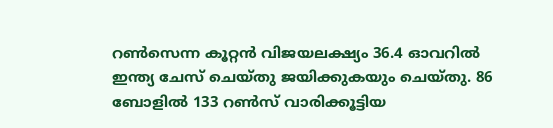റണ്‍സെന്ന കൂറ്റന്‍ വിജയലക്ഷ്യം 36.4 ഓവറില്‍ ഇന്ത്യ ചേസ് ചെയ്തു ജയിക്കുകയും ചെയ്തു. 86 ബോളില്‍ 133 റണ്‍സ് വാരിക്കൂട്ടിയ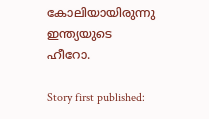കോലിയായിരുന്നു ഇന്ത്യയുടെ ഹീറോ.

Story first published: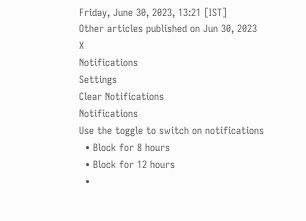Friday, June 30, 2023, 13:21 [IST]
Other articles published on Jun 30, 2023
X
Notifications
Settings
Clear Notifications
Notifications
Use the toggle to switch on notifications
  • Block for 8 hours
  • Block for 12 hours
  •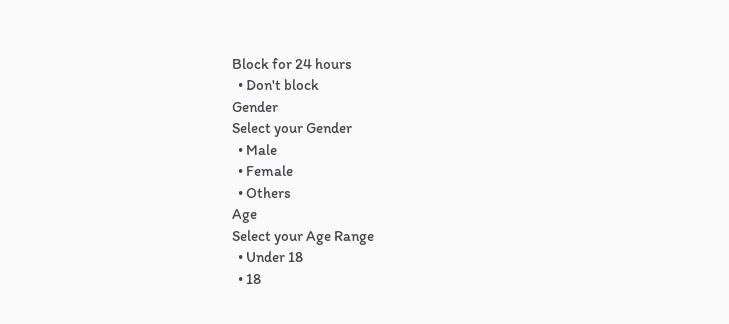Block for 24 hours
  • Don't block
Gender
Select your Gender
  • Male
  • Female
  • Others
Age
Select your Age Range
  • Under 18
  • 18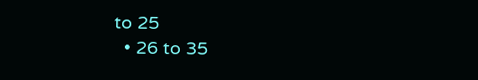to 25
  • 26 to 35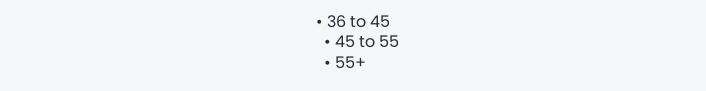• 36 to 45
  • 45 to 55
  • 55+